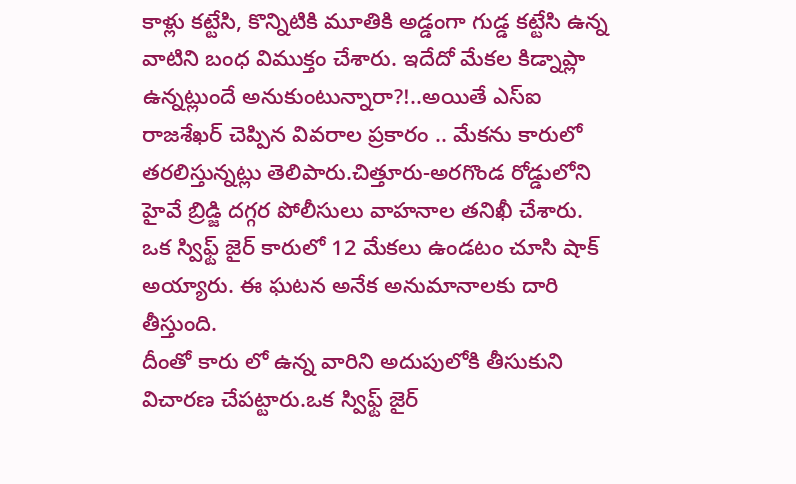కాళ్లు కట్టేసి, కొన్నిటికి మూతికి అడ్డంగా గుడ్డ కట్టేసి ఉన్న వాటిని బంధ విముక్తం చేశారు. ఇదేదో మేకల కిడ్నాప్లా ఉన్నట్లుందే అనుకుంటున్నారా?!..అయితే ఎస్ఐ రాజశేఖర్ చెప్పిన వివరాల ప్రకారం .. మేకను కారులో తరలిస్తున్నట్లు తెలిపారు.చిత్తూరు-అరగొండ రోడ్డులోని హైవే బ్రిడ్జి దగ్గర పోలీసులు వాహనాల తనిఖీ చేశారు. ఒక స్విఫ్ట్ జైర్ కారులో 12 మేకలు ఉండటం చూసి షాక్ అయ్యారు. ఈ ఘటన అనేక అనుమానాలకు దారి తీస్తుంది.
దీంతో కారు లో ఉన్న వారిని అదుపులోకి తీసుకుని విచారణ చేపట్టారు.ఒక స్విఫ్ట్ జైర్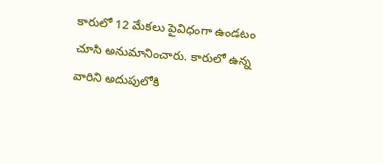కారులో 12 మేకలు పైవిధంగా ఉండటం చూసి అనుమానించారు. కారులో ఉన్న వారిని అదుపులోకి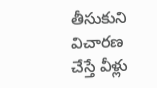తీసుకుని విచారణ చేస్తే వీళ్లు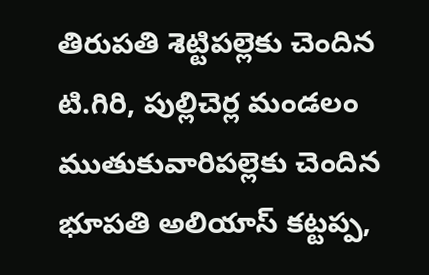తిరుపతి శెట్టిపల్లెకు చెందిన టి.గిరి, పుల్లిచెర్ల మండలం ముతుకువారిపల్లెకు చెందిన భూపతి అలియాస్ కట్టప్ప,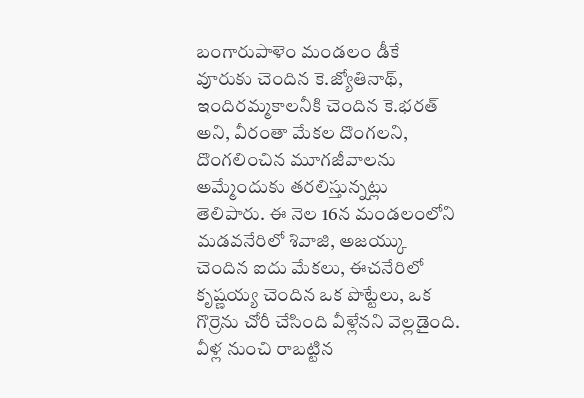బంగారుపాళెం మండలం డీకే వూరుకు చెందిన కె.జ్యోతినాథ్, ఇందిరమ్మకాలనీకి చెందిన కె.భరత్ అని, వీరంతా మేకల దొంగలని, దొంగలించిన మూగజీవాలను అమ్మేందుకు తరలిస్తున్నట్లు తెలిపారు. ఈ నెల 16న మండలంలోని మడవనేరిలో శివాజి, అజయ్కు చెందిన ఐదు మేకలు, ఈచనేరిలో కృష్ణయ్య చెందిన ఒక పొట్టేలు, ఒక గొర్రెను చోరీ చేసింది వీళ్లేనని వెల్లడైంది. వీళ్ల నుంచి రాబట్టిన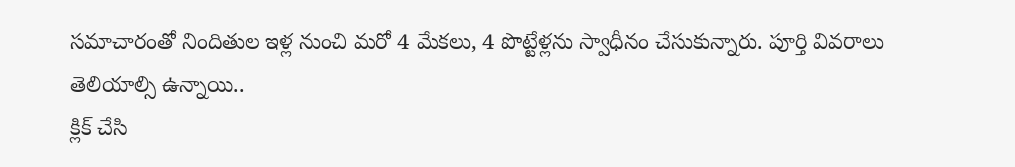సమాచారంతో నిందితుల ఇళ్ల నుంచి మరో 4 మేకలు, 4 పొట్టేళ్లను స్వాధీనం చేసుకున్నారు. పూర్తి వివరాలు తెలియాల్సి ఉన్నాయి..
క్లిక్ చేసి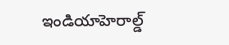ఇండియాహెరాల్డ్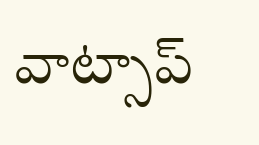వాట్సాప్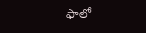ఫాలో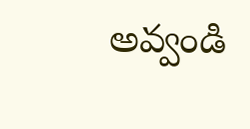అవ్వండి